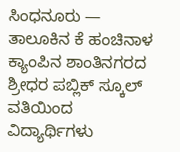ಸಿಂಧನೂರು — ತಾಲೂಕಿನ ಕೆ ಹಂಚಿನಾಳ ಕ್ಯಾಂಪಿನ ಶಾಂತಿನಗರದ ಶ್ರೀಧರ ಪಬ್ಲಿಕ್ ಸ್ಕೂಲ್ ವತಿಯಿಂದ ವಿದ್ಯಾರ್ಥಿಗಳು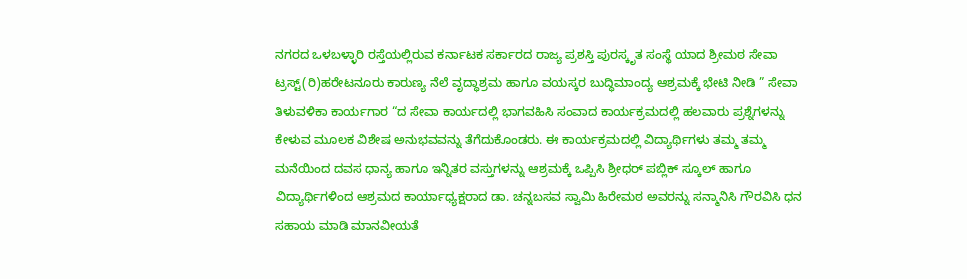ನಗರದ ಒಳಬಳ್ಳಾರಿ ರಸ್ತೆಯಲ್ಲಿರುವ ಕರ್ನಾಟಕ ಸರ್ಕಾರದ ರಾಜ್ಯ ಪ್ರಶಸ್ತಿ ಪುರಸ್ಕೃತ ಸಂಸ್ಥೆ ಯಾದ ಶ್ರೀಮಠ ಸೇವಾ ಟ್ರಸ್ಟ್(ರಿ)ಹರೇಟನೂರು ಕಾರುಣ್ಯ ನೆಲೆ ವೃದ್ಧಾಶ್ರಮ ಹಾಗೂ ವಯಸ್ಕರ ಬುದ್ಧಿಮಾಂದ್ಯ ಆಶ್ರಮಕ್ಕೆ ಭೇಟಿ ನೀಡಿ ” ಸೇವಾ ತಿಳುವಳಿಕಾ ಕಾರ್ಯಗಾರ “ದ ಸೇವಾ ಕಾರ್ಯದಲ್ಲಿ ಭಾಗವಹಿಸಿ ಸಂವಾದ ಕಾರ್ಯಕ್ರಮದಲ್ಲಿ ಹಲವಾರು ಪ್ರಶ್ನೆಗಳನ್ನು ಕೇಳುವ ಮೂಲಕ ವಿಶೇಷ ಅನುಭವವನ್ನು ತೆಗೆದುಕೊಂಡರು. ಈ ಕಾರ್ಯಕ್ರಮದಲ್ಲಿ ವಿದ್ಯಾರ್ಥಿಗಳು ತಮ್ಮ ತಮ್ಮ ಮನೆಯಿಂದ ದವಸ ಧಾನ್ಯ ಹಾಗೂ ಇನ್ನಿತರ ವಸ್ತುಗಳನ್ನು ಆಶ್ರಮಕ್ಕೆ ಒಪ್ಪಿಸಿ ಶ್ರೀಧರ್ ಪಬ್ಲಿಕ್ ಸ್ಕೂಲ್ ಹಾಗೂ ವಿದ್ಯಾರ್ಥಿಗಳಿಂದ ಆಶ್ರಮದ ಕಾರ್ಯಾಧ್ಯಕ್ಷರಾದ ಡಾ. ಚನ್ನಬಸವ ಸ್ವಾಮಿ ಹಿರೇಮಠ ಅವರನ್ನು ಸನ್ಮಾನಿಸಿ ಗೌರವಿಸಿ ಧನ ಸಹಾಯ ಮಾಡಿ ಮಾನವೀಯತೆ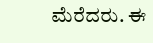ಮೆರೆದರು. ಈ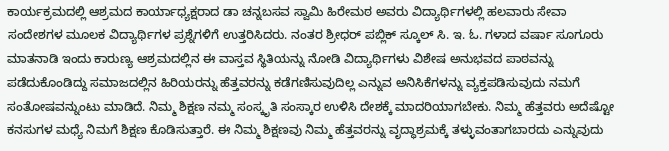ಕಾರ್ಯಕ್ರಮದಲ್ಲಿ ಆಶ್ರಮದ ಕಾರ್ಯಾಧ್ಯಕ್ಷರಾದ ಡಾ ಚನ್ನಬಸವ ಸ್ವಾಮಿ ಹಿರೇಮಠ ಅವರು ವಿದ್ಯಾರ್ಥಿಗಳಲ್ಲಿ ಹಲವಾರು ಸೇವಾ ಸಂದೇಶಗಳ ಮೂಲಕ ವಿದ್ಯಾರ್ಥಿಗಳ ಪ್ರಶ್ನೆಗಳಿಗೆ ಉತ್ತರಿಸಿದರು. ನಂತರ ಶ್ರೀಧರ್ ಪಬ್ಲಿಕ್ ಸ್ಕೂಲ್ ಸಿ. ಇ. ಓ. ಗಳಾದ ವರ್ಷಾ ಸೂಗೂರು ಮಾತನಾಡಿ ಇಂದು ಕಾರುಣ್ಯ ಆಶ್ರಮದಲ್ಲಿನ ಈ ವಾಸ್ತವ ಸ್ಥಿತಿಯನ್ನು ನೋಡಿ ವಿದ್ಯಾರ್ಥಿಗಳು ವಿಶೇಷ ಅನುಭವದ ಪಾಠವನ್ನು ಪಡೆದುಕೊಂಡಿದ್ದು ಸಮಾಜದಲ್ಲಿನ ಹಿರಿಯರನ್ನು ಹೆತ್ತವರನ್ನು ಕಡೆಗಣಿಸುವುದಿಲ್ಲ ಎನ್ನುವ ಅನಿಸಿಕೆಗಳನ್ನು ವ್ಯಕ್ತಪಡಿಸುವುದು ನಮಗೆ ಸಂತೋಷವನ್ನುಂಟು ಮಾಡಿದೆ. ನಿಮ್ಮ ಶಿಕ್ಷಣ ನಮ್ಮ ಸಂಸ್ಕೃತಿ ಸಂಸ್ಕಾರ ಉಳಿಸಿ ದೇಶಕ್ಕೆ ಮಾದರಿಯಾಗಬೇಕು. ನಿಮ್ಮ ಹೆತ್ತವರು ಅದೆಷ್ಟೋ ಕನಸುಗಳ ಮಧ್ಯೆ ನಿಮಗೆ ಶಿಕ್ಷಣ ಕೊಡಿಸುತ್ತಾರೆ. ಈ ನಿಮ್ಮ ಶಿಕ್ಷಣವು ನಿಮ್ಮ ಹೆತ್ತವರನ್ನು ವೃದ್ಧಾಶ್ರಮಕ್ಕೆ ತಳ್ಳುವಂತಾಗಬಾರದು ಎನ್ನುವುದು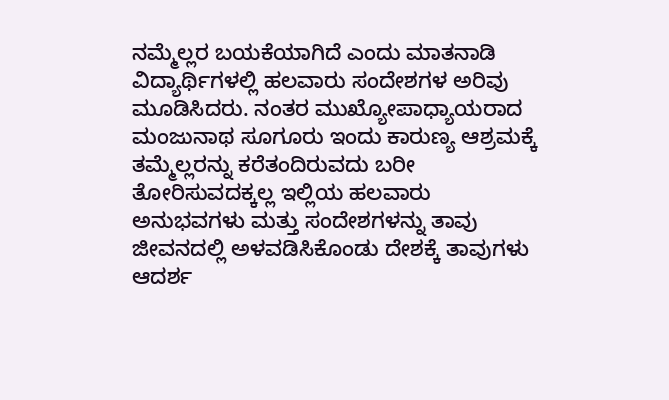ನಮ್ಮೆಲ್ಲರ ಬಯಕೆಯಾಗಿದೆ ಎಂದು ಮಾತನಾಡಿ ವಿದ್ಯಾರ್ಥಿಗಳಲ್ಲಿ ಹಲವಾರು ಸಂದೇಶಗಳ ಅರಿವು ಮೂಡಿಸಿದರು. ನಂತರ ಮುಖ್ಯೋಪಾಧ್ಯಾಯರಾದ ಮಂಜುನಾಥ ಸೂಗೂರು ಇಂದು ಕಾರುಣ್ಯ ಆಶ್ರಮಕ್ಕೆ ತಮ್ಮೆಲ್ಲರನ್ನು ಕರೆತಂದಿರುವದು ಬರೀ ತೋರಿಸುವದಕ್ಕಲ್ಲ ಇಲ್ಲಿಯ ಹಲವಾರು ಅನುಭವಗಳು ಮತ್ತು ಸಂದೇಶಗಳನ್ನು ತಾವು ಜೀವನದಲ್ಲಿ ಅಳವಡಿಸಿಕೊಂಡು ದೇಶಕ್ಕೆ ತಾವುಗಳು ಆದರ್ಶ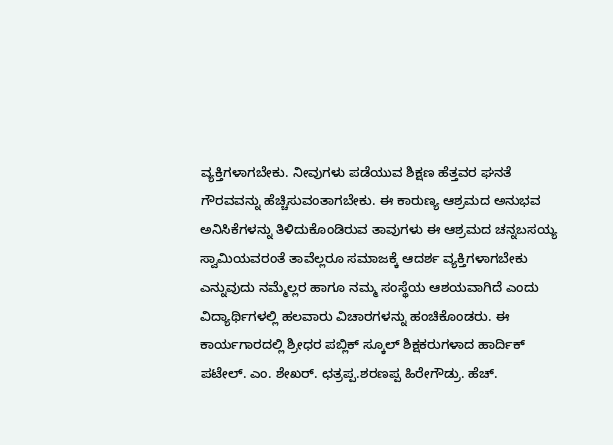ವ್ಯಕ್ತಿಗಳಾಗಬೇಕು. ನೀವುಗಳು ಪಡೆಯುವ ಶಿಕ್ಷಣ ಹೆತ್ತವರ ಘನತೆ ಗೌರವವನ್ನು ಹೆಚ್ಚಿಸುವಂತಾಗಬೇಕು. ಈ ಕಾರುಣ್ಯ ಆಶ್ರಮದ ಅನುಭವ ಅನಿಸಿಕೆಗಳನ್ನು ತಿಳಿದುಕೊಂಡಿರುವ ತಾವುಗಳು ಈ ಆಶ್ರಮದ ಚನ್ನಬಸಯ್ಯ ಸ್ವಾಮಿಯವರಂತೆ ತಾವೆಲ್ಲರೂ ಸಮಾಜಕ್ಕೆ ಆದರ್ಶ ವ್ಯಕ್ತಿಗಳಾಗಬೇಕು ಎನ್ನುವುದು ನಮ್ಮೆಲ್ಲರ ಹಾಗೂ ನಮ್ಮ ಸಂಸ್ಥೆಯ ಆಶಯವಾಗಿದೆ ಎಂದು ವಿದ್ಯಾರ್ಥಿಗಳಲ್ಲಿ ಹಲವಾರು ವಿಚಾರಗಳನ್ನು ಹಂಚಿಕೊಂಡರು. ಈ ಕಾರ್ಯಗಾರದಲ್ಲಿ ಶ್ರೀಧರ ಪಬ್ಲಿಕ್ ಸ್ಕೂಲ್ ಶಿಕ್ಷಕರುಗಳಾದ ಹಾರ್ದಿಕ್ ಪಟೇಲ್. ಎಂ. ಶೇಖರ್. ಛತ್ರಪ್ಪ.ಶರಣಪ್ಪ ಹಿರೇಗೌಡ್ರು. ಹೆಚ್.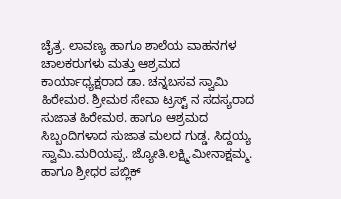ಚೈತ್ರ. ಲಾವಣ್ಯ ಹಾಗೂ ಶಾಲೆಯ ವಾಹನಗಳ ಚಾಲಕರುಗಳು ಮತ್ತು ಆಶ್ರಮದ ಕಾರ್ಯಾಧ್ಯಕ್ಷರಾದ ಡಾ. ಚನ್ನಬಸವ ಸ್ವಾಮಿ ಹಿರೇಮಠ. ಶ್ರೀಮಠ ಸೇವಾ ಟ್ರಸ್ಟ್ ನ ಸದಸ್ಯರಾದ ಸುಜಾತ ಹಿರೇಮಠ. ಹಾಗೂ ಆಶ್ರಮದ ಸಿಬ್ಬಂದಿಗಳಾದ ಸುಜಾತ ಮಲದ ಗುಡ್ಡ. ಸಿದ್ದಯ್ಯ ಸ್ವಾಮಿ.ಮರಿಯಪ್ಪ. ಜ್ಯೋತಿ.ಲಕ್ಷ್ಮಿ.ಮೀನಾಕ್ಷಮ್ಮ. ಹಾಗೂ ಶ್ರೀಧರ ಪಬ್ಲಿಕ್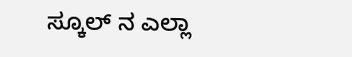ಸ್ಕೂಲ್ ನ ಎಲ್ಲಾ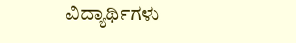ವಿದ್ಯಾರ್ಥಿಗಳು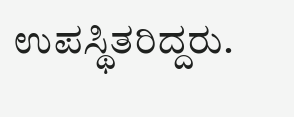ಉಪಸ್ಥಿತರಿದ್ದರು.